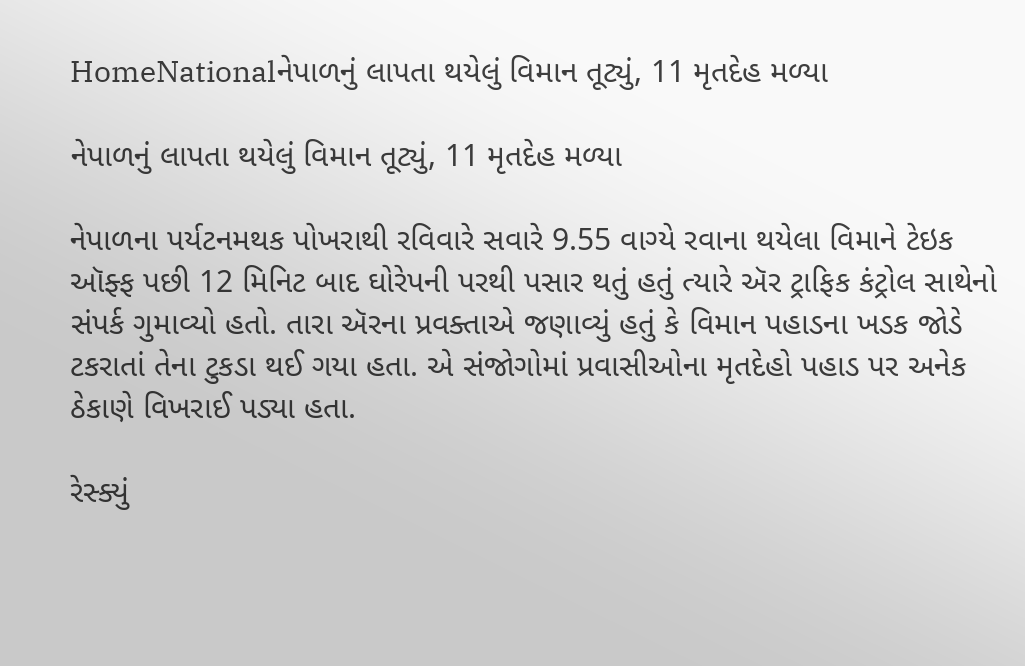HomeNationalનેપાળનું લાપતા થયેલું વિમાન તૂટ્યું, 11 મૃતદેહ મળ્યા

નેપાળનું લાપતા થયેલું વિમાન તૂટ્યું, 11 મૃતદેહ મળ્યા

નેપાળના પર્યટનમથક પોખરાથી રવિવારે સવારે 9.55 વાગ્યે રવાના થયેલા વિમાને ટેઇક ઑફ્ફ પછી 12 મિનિટ બાદ ઘોરેપની પરથી પસાર થતું હતું ત્યારે ઍર ટ્રાફિક કંટ્રોલ સાથેનો સંપર્ક ગુમાવ્યો હતો. તારા ઍરના પ્રવક્તાએ જણાવ્યું હતું કે વિમાન પહાડના ખડક જોડે ટકરાતાં તેના ટુકડા થઈ ગયા હતા. એ સંજોગોમાં પ્રવાસીઓના મૃતદેહો પહાડ પર અનેક ઠેકાણે વિખરાઈ પડ્યા હતા.

રેસ્ક્યું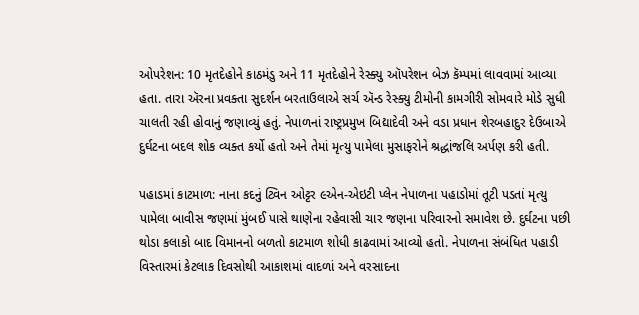ઓપરેશન: 10 મૃતદેહોને કાઠમંડુ અને 11 મૃતદેહોને રેસ્ક્યુ ઑપરેશન બેઝ કૅમ્પમાં લાવવામાં આવ્યા હતા. તારા ઍરના પ્રવક્તા સુદર્શન બરતાઉલાએ સર્ચ ઍન્ડ રેસ્ક્યુ ટીમોની કામગીરી સોમવારે મોડે સુધી ચાલતી રહી હોવાનું જણાવ્યું હતું. નેપાળનાં રાષ્ટ્રપ્રમુખ બિદ્યાદેવી અને વડા પ્રધાન શેરબહાદુર દેઉબાએ દુર્ઘટના બદલ શોક વ્યક્ત કર્યો હતો અને તેમાં મૃત્યુ પામેલા મુસાફરોને શ્રદ્ધાંજલિ અર્પણ કરી હતી.

પહાડમાં કાટમાળ: નાના કદનું ટ્વિન ઓટ્ટર ૯એન-એઇટી પ્લેન નેપાળના પહાડોમાં તૂટી પડતાં મૃત્યુ પામેલા બાવીસ જણમાં મુંબઈ પાસે થાણેના રહેવાસી ચાર જણના પરિવારનો સમાવેશ છે. દુર્ઘટના પછી થોડા કલાકો બાદ વિમાનનો બળતો કાટમાળ શોધી કાઢવામાં આવ્યો હતો. નેપાળના સંબંધિત પહાડી વિસ્તારમાં કેટલાક દિવસોથી આકાશમાં વાદળાં અને વરસાદના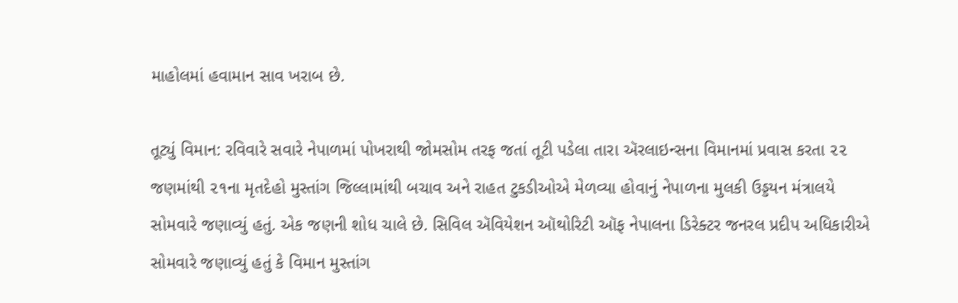માહોલમાં હવામાન સાવ ખરાબ છે.

તૂટ્યું વિમાન: રવિવારે સવારે નેપાળમાં પોખરાથી જોમસોમ તરફ જતાં તૂટી પડેલા તારા ઍરલાઇન્સના વિમાનમાં પ્રવાસ કરતા ૨૨ જણમાંથી ૨૧ના મૃતદેહો મુસ્તાંગ જિલ્લામાંથી બચાવ અને રાહત ટુકડીઓએ મેળવ્યા હોવાનું નેપાળના મુલકી ઉડ્ડયન મંત્રાલયે સોમવારે જણાવ્યું હતું. એક જણની શોધ ચાલે છે. સિવિલ ઍવિયેશન ઑથોરિટી ઑફ નેપાલના ડિરેક્ટર જનરલ પ્રદીપ અધિકારીએ સોમવારે જણાવ્યું હતું કે વિમાન મુસ્તાંગ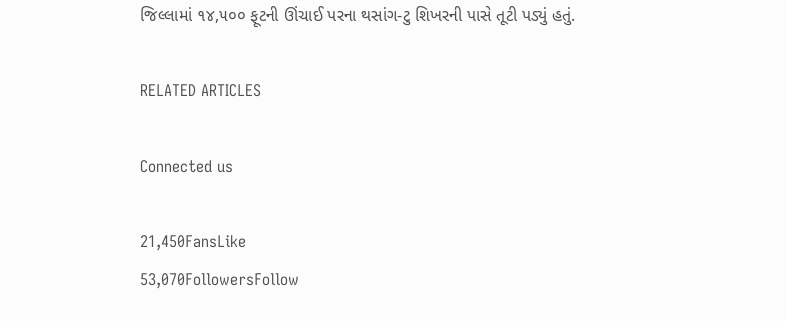જિલ્લામાં ૧૪,૫૦૦ ફૂટની ઊંચાઈ પરના થસાંગ-ટુ શિખરની પાસે તૂટી પડ્યું હતું.

RELATED ARTICLES

Connected us

21,450FansLike
53,070FollowersFollow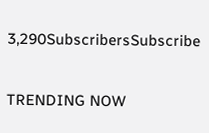3,290SubscribersSubscribe

TRENDING NOW